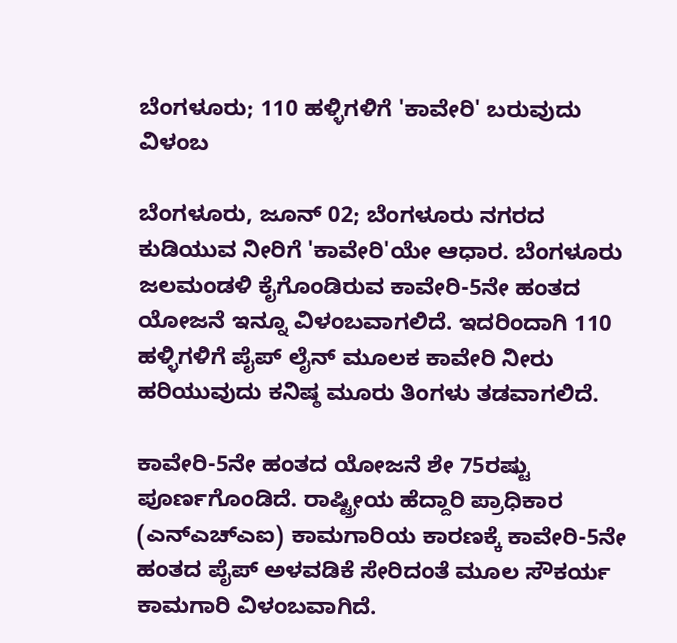ಬೆಂಗಳೂರು; 110 ಹಳ್ಳಿಗಳಿಗೆ 'ಕಾವೇರಿ' ಬರುವುದು ವಿಳಂಬ

ಬೆಂಗಳೂರು, ಜೂನ್ 02; ಬೆಂಗಳೂರು ನಗರದ ಕುಡಿಯುವ ನೀರಿಗೆ 'ಕಾವೇರಿ'ಯೇ ಆಧಾರ. ಬೆಂಗಳೂರು ಜಲಮಂಡಳಿ ಕೈಗೊಂಡಿರುವ ಕಾವೇರಿ-5ನೇ ಹಂತದ ಯೋಜನೆ ಇನ್ನೂ ವಿಳಂಬವಾಗಲಿದೆ. ಇದರಿಂದಾಗಿ 110 ಹಳ್ಳಿಗಳಿಗೆ ಪೈಪ್ ಲೈನ್ ಮೂಲಕ ಕಾವೇರಿ ನೀರು ಹರಿಯುವುದು ಕನಿಷ್ಠ ಮೂರು ತಿಂಗಳು ತಡವಾಗಲಿದೆ.

ಕಾವೇರಿ-5ನೇ ಹಂತದ ಯೋಜನೆ ಶೇ 75ರಷ್ಟು ಪೂರ್ಣಗೊಂಡಿದೆ. ರಾಷ್ಟ್ರೀಯ ಹೆದ್ದಾರಿ ಪ್ರಾಧಿಕಾರ (ಎನ್‌ಎಚ್ಎಐ) ಕಾಮಗಾರಿಯ ಕಾರಣಕ್ಕೆ ಕಾವೇರಿ-5ನೇ ಹಂತದ ಪೈಪ್ ಅಳವಡಿಕೆ ಸೇರಿದಂತೆ ಮೂಲ ಸೌಕರ್ಯ ಕಾಮಗಾರಿ ವಿಳಂಬವಾಗಿದೆ.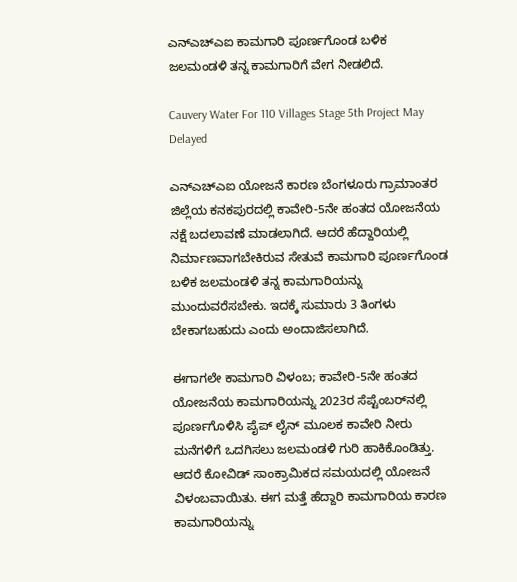ಎನ್‌ಎಚ್‌ಎಐ ಕಾಮಗಾರಿ ಪೂರ್ಣಗೊಂಡ ಬಳಿಕ ಜಲಮಂಡಳಿ ತನ್ನ ಕಾಮಗಾರಿಗೆ ವೇಗ ನೀಡಲಿದೆ.

Cauvery Water For 110 Villages Stage 5th Project May Delayed

ಎನ್‌ಎಚ್‌ಎಐ ಯೋಜನೆ ಕಾರಣ ಬೆಂಗಳೂರು ಗ್ರಾಮಾಂತರ ಜಿಲ್ಲೆಯ ಕನಕಪುರದಲ್ಲಿ ಕಾವೇರಿ-5ನೇ ಹಂತದ ಯೋಜನೆಯ ನಕ್ಷೆ ಬದಲಾವಣೆ ಮಾಡಲಾಗಿದೆ. ಆದರೆ ಹೆದ್ದಾರಿಯಲ್ಲಿ ನಿರ್ಮಾಣವಾಗಬೇಕಿರುವ ಸೇತುವೆ ಕಾಮಗಾರಿ ಪೂರ್ಣಗೊಂಡ ಬಳಿಕ ಜಲಮಂಡಳಿ ತನ್ನ ಕಾಮಗಾರಿಯನ್ನು ಮುಂದುವರೆಸಬೇಕು. ಇದಕ್ಕೆ ಸುಮಾರು 3 ತಿಂಗಳು ಬೇಕಾಗಬಹುದು ಎಂದು ಅಂದಾಜಿಸಲಾಗಿದೆ.

ಈಗಾಗಲೇ ಕಾಮಗಾರಿ ವಿಳಂಬ; ಕಾವೇರಿ-5ನೇ ಹಂತದ ಯೋಜನೆಯ ಕಾಮಗಾರಿಯನ್ನು 2023ರ ಸೆಪ್ಟೆಂಬರ್‌ನಲ್ಲಿ ಪೂರ್ಣಗೊಳಿಸಿ ಪೈಪ್ ಲೈನ್ ಮೂಲಕ ಕಾವೇರಿ ನೀರು ಮನೆಗಳಿಗೆ ಒದಗಿಸಲು ಜಲಮಂಡಳಿ ಗುರಿ ಹಾಕಿಕೊಂಡಿತ್ತು. ಆದರೆ ಕೋವಿಡ್ ಸಾಂಕ್ರಾಮಿಕದ ಸಮಯದಲ್ಲಿ ಯೋಜನೆ ವಿಳಂಬವಾಯಿತು. ಈಗ ಮತ್ತೆ ಹೆದ್ದಾರಿ ಕಾಮಗಾರಿಯ ಕಾರಣ ಕಾಮಗಾರಿಯನ್ನು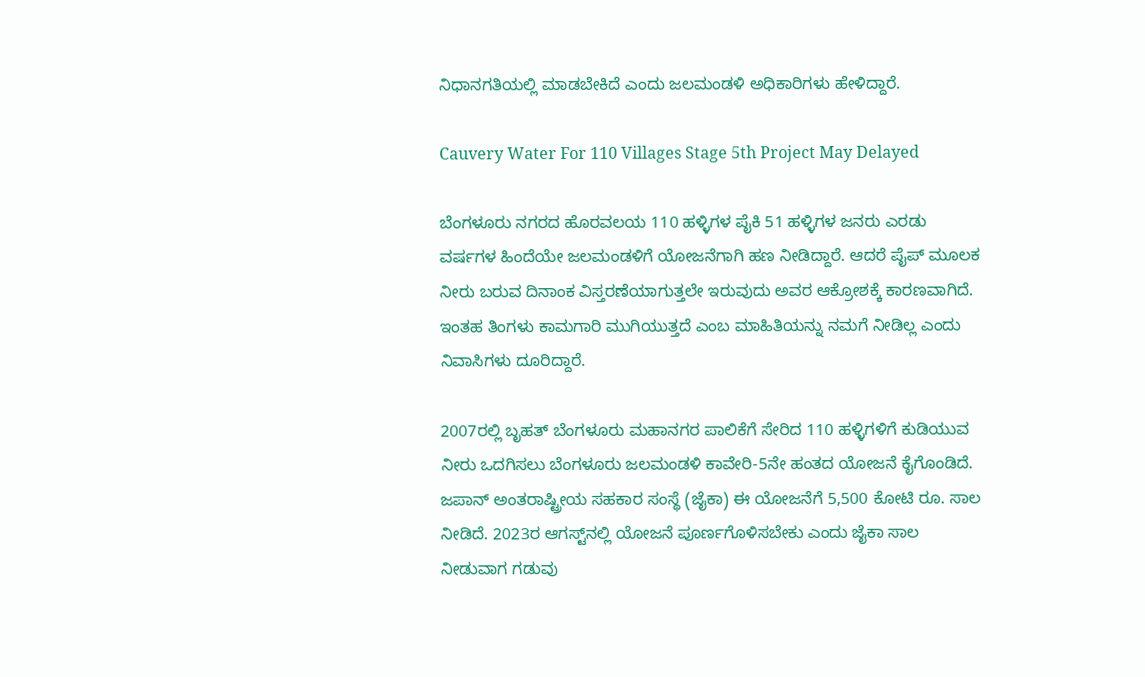ನಿಧಾನಗತಿಯಲ್ಲಿ ಮಾಡಬೇಕಿದೆ ಎಂದು ಜಲಮಂಡಳಿ ಅಧಿಕಾರಿಗಳು ಹೇಳಿದ್ದಾರೆ.

Cauvery Water For 110 Villages Stage 5th Project May Delayed

ಬೆಂಗಳೂರು ನಗರದ ಹೊರವಲಯ 110 ಹಳ್ಳಿಗಳ ಪೈಕಿ 51 ಹಳ್ಳಿಗಳ ಜನರು ಎರಡು ವರ್ಷಗಳ ಹಿಂದೆಯೇ ಜಲಮಂಡಳಿಗೆ ಯೋಜನೆಗಾಗಿ ಹಣ ನೀಡಿದ್ದಾರೆ. ಆದರೆ ಪೈಪ್‌ ಮೂಲಕ ನೀರು ಬರುವ ದಿನಾಂಕ ವಿಸ್ತರಣೆಯಾಗುತ್ತಲೇ ಇರುವುದು ಅವರ ಆಕ್ರೋಶಕ್ಕೆ ಕಾರಣವಾಗಿದೆ. ಇಂತಹ ತಿಂಗಳು ಕಾಮಗಾರಿ ಮುಗಿಯುತ್ತದೆ ಎಂಬ ಮಾಹಿತಿಯನ್ನು ನಮಗೆ ನೀಡಿಲ್ಲ ಎಂದು ನಿವಾಸಿಗಳು ದೂರಿದ್ದಾರೆ.

2007ರಲ್ಲಿ ಬೃಹತ್ ಬೆಂಗಳೂರು ಮಹಾನಗರ ಪಾಲಿಕೆಗೆ ಸೇರಿದ 110 ಹಳ್ಳಿಗಳಿಗೆ ಕುಡಿಯುವ ನೀರು ಒದಗಿಸಲು ಬೆಂಗಳೂರು ಜಲಮಂಡಳಿ ಕಾವೇರಿ-5ನೇ ಹಂತದ ಯೋಜನೆ ಕೈಗೊಂಡಿದೆ. ಜಪಾನ್ ಅಂತರಾಷ್ಟ್ರೀಯ ಸಹಕಾರ ಸಂಸ್ಥೆ (ಜೈಕಾ) ಈ ಯೋಜನೆಗೆ 5,500 ಕೋಟಿ ರೂ. ಸಾಲ ನೀಡಿದೆ. 2023ರ ಆಗಸ್ಟ್‌ನಲ್ಲಿ ಯೋಜನೆ ಪೂರ್ಣಗೊಳಿಸಬೇಕು ಎಂದು ಜೈಕಾ ಸಾಲ ನೀಡುವಾಗ ಗಡುವು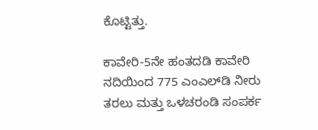ಕೊಟ್ಟಿತ್ತು.

ಕಾವೇರಿ-5ನೇ ಹಂತದಡಿ ಕಾವೇರಿ ನದಿಯಿಂದ 775 ಎಂಎಲ್‌ಡಿ ನೀರು ತರಲು ಮತ್ತು ಒಳಚರಂಡಿ ಸಂಪರ್ಕ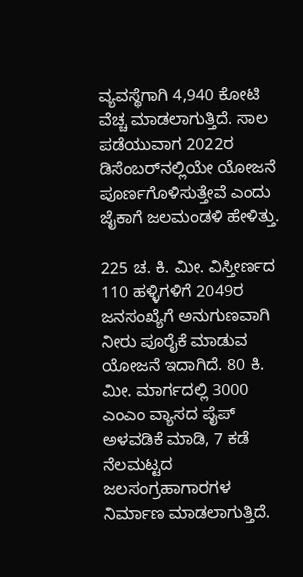ವ್ಯವಸ್ಥೆಗಾಗಿ 4,940 ಕೋಟಿ ವೆಚ್ಚ ಮಾಡಲಾಗುತ್ತಿದೆ. ಸಾಲ ಪಡೆಯುವಾಗ 2022ರ ಡಿಸೆಂಬರ್‌ನಲ್ಲಿಯೇ ಯೋಜನೆ ಪೂರ್ಣಗೊಳಿಸುತ್ತೇವೆ ಎಂದು ಜೈಕಾಗೆ ಜಲಮಂಡಳಿ ಹೇಳಿತ್ತು.

225 ಚ. ಕಿ. ಮೀ. ವಿಸ್ತೀರ್ಣದ 110 ಹಳ್ಳಿಗಳಿಗೆ 2049ರ ಜನಸಂಖ್ಯೆಗೆ ಅನುಗುಣವಾಗಿ ನೀರು ಪೂರೈಕೆ ಮಾಡುವ ಯೋಜನೆ ಇದಾಗಿದೆ. 80 ಕಿ. ಮೀ. ಮಾರ್ಗದಲ್ಲಿ 3000 ಎಂಎಂ ವ್ಯಾಸದ ಪೈಪ್ ಅಳವಡಿಕೆ ಮಾಡಿ, 7 ಕಡೆ ನೆಲಮಟ್ಟದ ಜಲಸಂಗ್ರಹಾಗಾರಗಳ ನಿರ್ಮಾಣ ಮಾಡಲಾಗುತ್ತಿದೆ.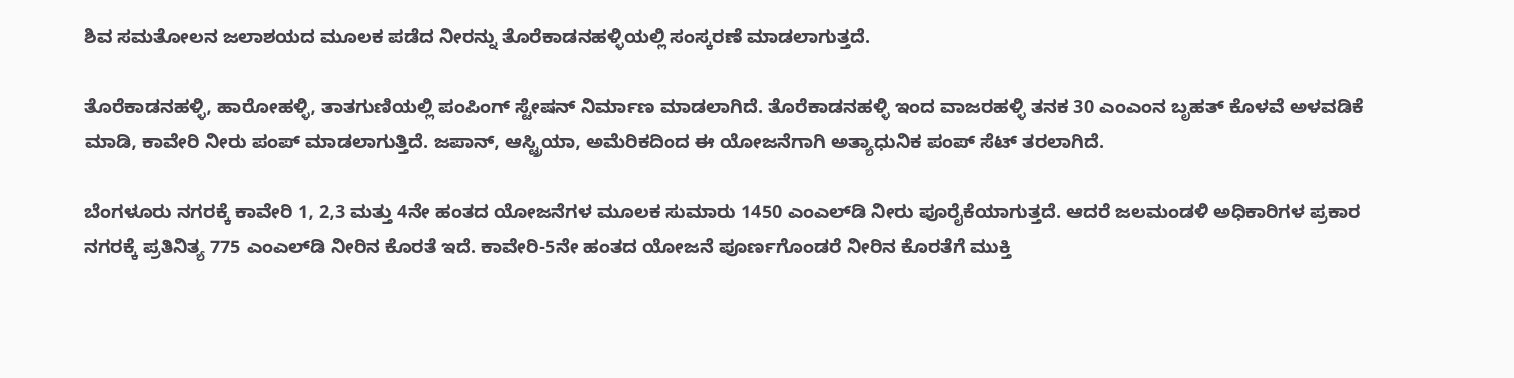ಶಿವ ಸಮತೋಲನ ಜಲಾಶಯದ ಮೂಲಕ ಪಡೆದ ನೀರನ್ನು ತೊರೆಕಾಡನಹಳ್ಳಿಯಲ್ಲಿ ಸಂಸ್ಕರಣೆ ಮಾಡಲಾಗುತ್ತದೆ.

ತೊರೆಕಾಡನಹಳ್ಳಿ, ಹಾರೋಹಳ್ಳಿ, ತಾತಗುಣಿಯಲ್ಲಿ ಪಂಪಿಂಗ್ ಸ್ಟೇಷನ್ ನಿರ್ಮಾಣ ಮಾಡಲಾಗಿದೆ. ತೊರೆಕಾಡನಹಳ್ಳಿ ಇಂದ ವಾಜರಹಳ್ಳಿ ತನಕ 30 ಎಂಎಂನ ಬೃಹತ್ ಕೊಳವೆ ಅಳವಡಿಕೆ ಮಾಡಿ, ಕಾವೇರಿ ನೀರು ಪಂಪ್ ಮಾಡಲಾಗುತ್ತಿದೆ. ಜಪಾನ್, ಆಸ್ಟ್ರಿಯಾ, ಅಮೆರಿಕದಿಂದ ಈ ಯೋಜನೆಗಾಗಿ ಅತ್ಯಾಧುನಿಕ ಪಂಪ್‌ ಸೆಟ್‌ ತರಲಾಗಿದೆ.

ಬೆಂಗಳೂರು ನಗರಕ್ಕೆ ಕಾವೇರಿ 1, 2,3 ಮತ್ತು 4ನೇ ಹಂತದ ಯೋಜನೆಗಳ ಮೂಲಕ ಸುಮಾರು 1450 ಎಂಎಲ್‌ಡಿ ನೀರು ಪೂರೈಕೆಯಾಗುತ್ತದೆ. ಆದರೆ ಜಲಮಂಡಳಿ ಅಧಿಕಾರಿಗಳ ಪ್ರಕಾರ ನಗರಕ್ಕೆ ಪ್ರತಿನಿತ್ಯ 775 ಎಂಎಲ್‌ಡಿ ನೀರಿನ ಕೊರತೆ ಇದೆ. ಕಾವೇರಿ-5ನೇ ಹಂತದ ಯೋಜನೆ ಪೂರ್ಣಗೊಂಡರೆ ನೀರಿನ ಕೊರತೆಗೆ ಮುಕ್ತಿ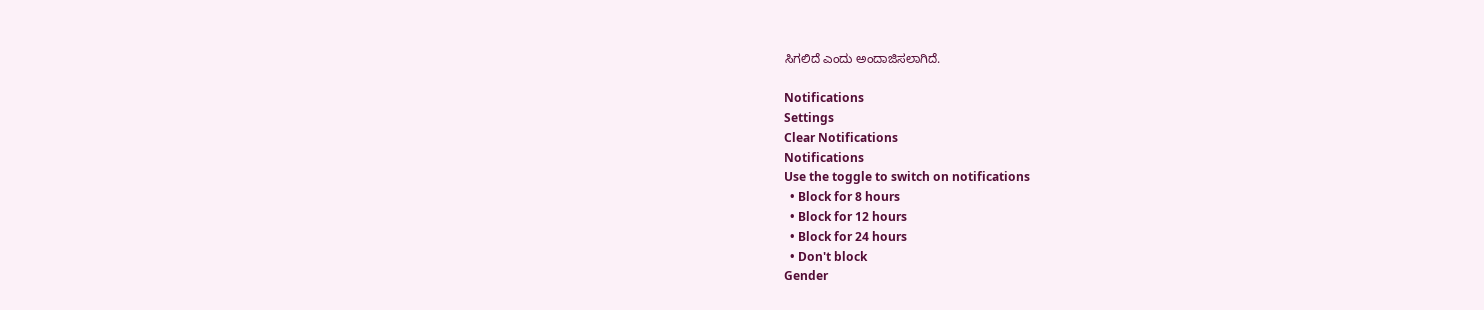ಸಿಗಲಿದೆ ಎಂದು ಅಂದಾಜಿಸಲಾಗಿದೆ.

Notifications
Settings
Clear Notifications
Notifications
Use the toggle to switch on notifications
  • Block for 8 hours
  • Block for 12 hours
  • Block for 24 hours
  • Don't block
Gender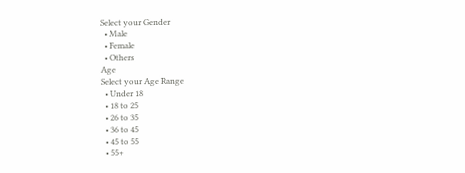Select your Gender
  • Male
  • Female
  • Others
Age
Select your Age Range
  • Under 18
  • 18 to 25
  • 26 to 35
  • 36 to 45
  • 45 to 55
  • 55+